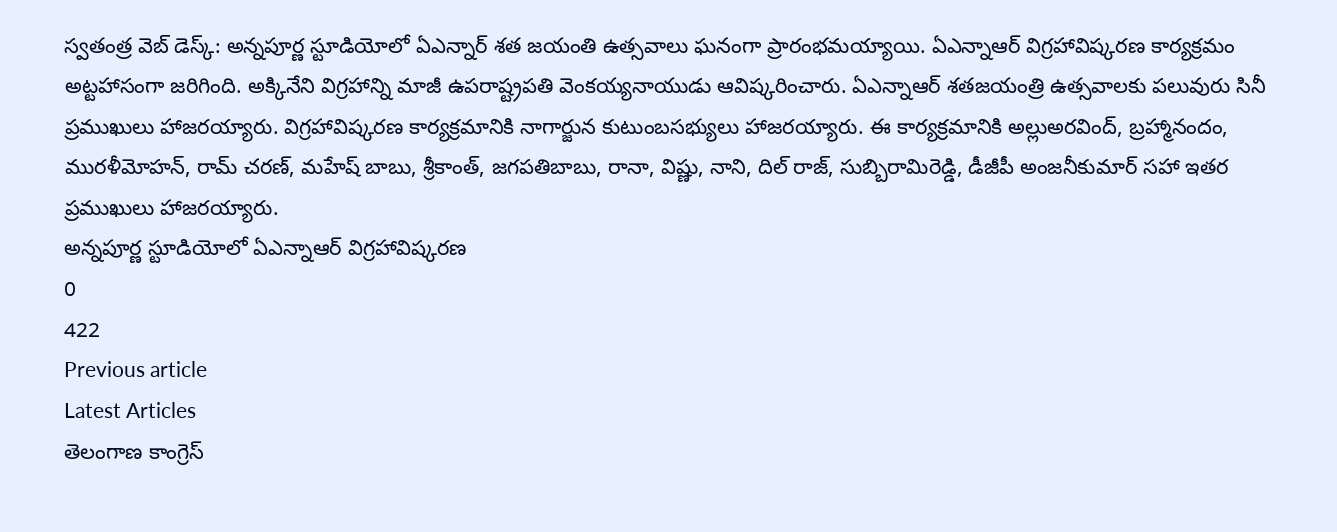స్వతంత్ర వెబ్ డెస్క్: అన్నపూర్ణ స్టూడియోలో ఏఎన్నార్ శత జయంతి ఉత్సవాలు ఘనంగా ప్రారంభమయ్యాయి. ఏఎన్నాఆర్ విగ్రహావిష్కరణ కార్యక్రమం అట్టహాసంగా జరిగింది. అక్కినేని విగ్రహాన్ని మాజీ ఉపరాష్ట్రపతి వెంకయ్యనాయుడు ఆవిష్కరించారు. ఏఎన్నాఆర్ శతజయంత్రి ఉత్సవాలకు పలువురు సినీ ప్రముఖులు హాజరయ్యారు. విగ్రహావిష్కరణ కార్యక్రమానికి నాగార్జున కుటుంబసభ్యులు హాజరయ్యారు. ఈ కార్యక్రమానికి అల్లుఅరవింద్, బ్రహ్మానందం, మురళీమోహన్, రామ్ చరణ్, మహేష్ బాబు, శ్రీకాంత్, జగపతిబాబు, రానా, విష్ణు, నాని, దిల్ రాజ్, సుబ్బిరామిరెడ్డి, డీజీపీ అంజనీకుమార్ సహా ఇతర ప్రముఖులు హాజరయ్యారు.
అన్నపూర్ణ స్టూడియోలో ఏఎన్నాఆర్ విగ్రహావిష్కరణ
0
422
Previous article
Latest Articles
తెలంగాణ కాంగ్రెస్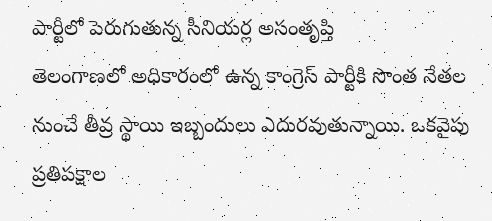పార్టీలో పెరుగుతున్న సీనియర్ల అసంతృప్తి
తెలంగాణలో అధికారంలో ఉన్న కాంగ్రెస్ పార్టీకి సొంత నేతల నుంచే తీవ్ర స్థాయి ఇబ్బందులు ఎదురవుతున్నాయి. ఒకవైపు ప్రతిపక్షాల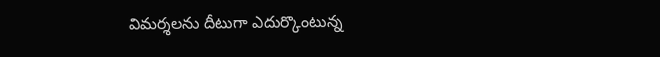విమర్శలను దీటుగా ఎదుర్కొంటున్న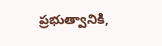ప్రభుత్వానికి,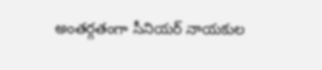అంతర్గతంగా సీనియర్ నాయకుల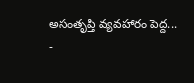అసంతృప్తి వ్యవహారం పెద్ద...
-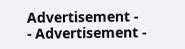Advertisement -
- Advertisement -